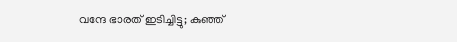വന്ദേ ഭാരത് ഇടിച്ചിട്ടു; കുഞ്ഞ്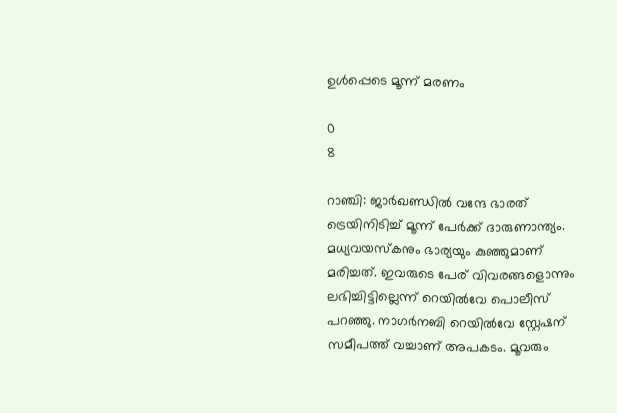ഉള്‍പ്പെടെ മൂന്ന് മരണം

0
8

റാഞ്ചി: ജാര്‍ഖണ്ഡില്‍ വന്ദേ ഭാരത് ട്രെയിനിടിച്ച് മൂന്ന് പേര്‍ക്ക് ദാരുണാന്ത്യം. മധ്യവയസ്‌കനും ഭാര്യയും കുഞ്ഞുമാണ് മരിച്ചത്. ഇവരുടെ പേര് വിവരങ്ങളൊന്നും ലഭിച്ചിട്ടില്ലെന്ന് റെയില്‍വേ പൊലീസ് പറഞ്ഞു. നാഗര്‍നബി റെയില്‍വേ സ്റ്റേഷന് സമീപത്ത് വച്ചാണ് അപകടം. മൂവരും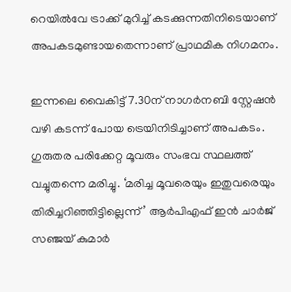റെയില്‍വേ ട്രാക്ക് മുറിച്ച് കടക്കുന്നതിനിടെയാണ് അപകടമുണ്ടായതെന്നാണ് പ്രാഥമിക നിഗമനം.

ഇന്നലെ വൈകിട്ട് 7.30ന് നാഗര്‍നബി സ്റ്റേഷന്‍ വഴി കടന്ന് പോയ ട്രെയിനിടിച്ചാണ് അപകടം. ഗുരുതര പരിക്കേറ്റ മൂവരും സംഭവ സ്ഥലത്ത് വച്ചുതന്നെ മരിച്ചു. ‘മരിച്ച മൂവരെയും ഇതുവരെയും തിരിച്ചറിഞ്ഞിട്ടില്ലെന്ന്’ ആര്‍പിഎഫ്‌ ഇന്‍ ചാര്‍ജ് സഞ്ജയ്‌ കുമാര്‍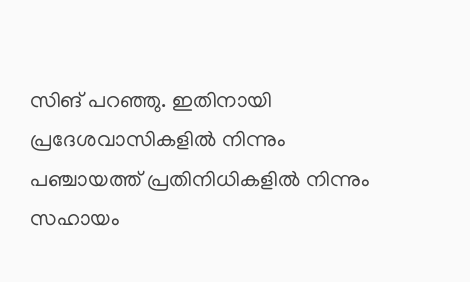സിങ്‌ പറഞ്ഞു. ഇതിനായി പ്രദേശവാസികളില്‍ നിന്നും പഞ്ചായത്ത് പ്രതിനിധികളില്‍ നിന്നും സഹായം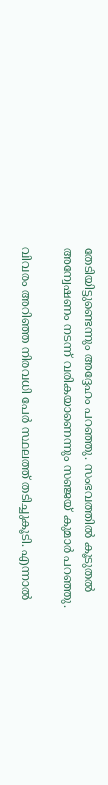തേടിയിട്ടുണ്ടെന്നും അദ്ദേഹം പറഞ്ഞു. സംഭവത്തില്‍ കൂടുതല്‍ അന്വേഷണം നടന്ന് വരികയാണെന്നും സഞ്ജയ്‌ കുമാര്‍ പറഞ്ഞു.

വിവരം അറിഞ്ഞ നിരവധി പേര്‍ സ്ഥലത്ത് തടിച്ചുകൂടി. എന്നാല്‍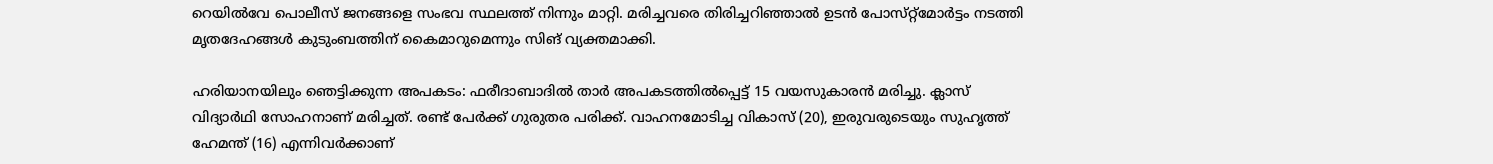റെയില്‍വേ പൊലീസ് ജനങ്ങളെ സംഭവ സ്ഥലത്ത് നിന്നും മാറ്റി. മരിച്ചവരെ തിരിച്ചറിഞ്ഞാല്‍ ഉടന്‍ പോസ്‌റ്റ്‌മോര്‍ട്ടം നടത്തി മൃതദേഹങ്ങള്‍ കുടുംബത്തിന് കൈമാറുമെന്നും സിങ്‌ വ്യക്തമാക്കി.

ഹരിയാനയിലും ഞെട്ടിക്കുന്ന അപകടം: ഫരീദാബാദില്‍ താര്‍ അപകടത്തില്‍പ്പെട്ട് 15 വയസുകാരന്‍ മരിച്ചു. ക്ലാസ് വിദ്യാര്‍ഥി സോഹനാണ് മരിച്ചത്. രണ്ട് പേര്‍ക്ക് ഗുരുതര പരിക്ക്. വാഹനമോടിച്ച വികാസ് (20), ഇരുവരുടെയും സുഹൃത്ത് ഹേമന്ത് (16) എന്നിവര്‍ക്കാണ്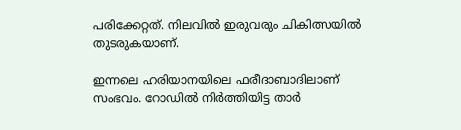പരിക്കേറ്റത്. നിലവില്‍ ഇരുവരും ചികിത്സയില്‍ തുടരുകയാണ്.

ഇന്നലെ ഹരിയാനയിലെ ഫരീദാബാദിലാണ് സംഭവം. റോഡില്‍ നിര്‍ത്തിയിട്ട താര്‍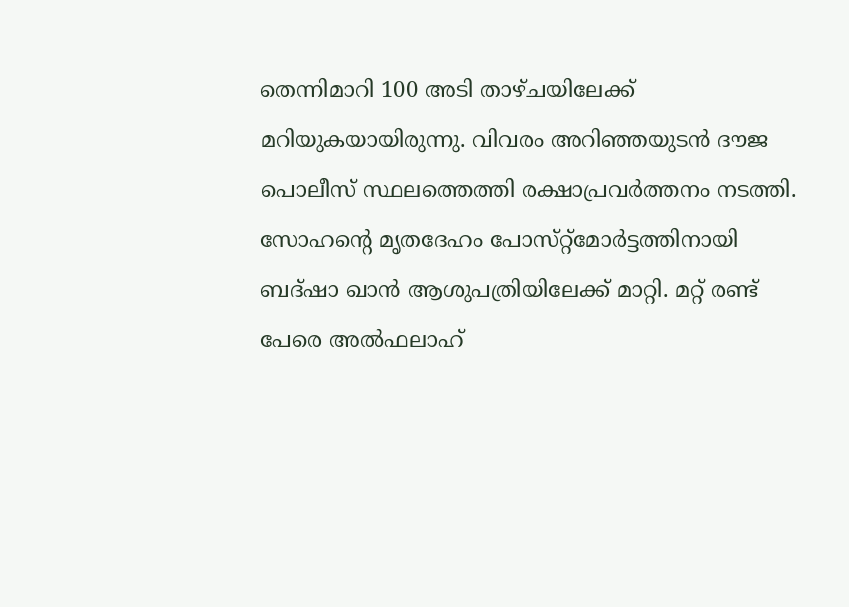തെന്നിമാറി 100 അടി താഴ്‌ചയിലേക്ക് മറിയുകയായിരുന്നു. വിവരം അറിഞ്ഞയുടന്‍ ദൗജ പൊലീസ് സ്ഥലത്തെത്തി രക്ഷാപ്രവര്‍ത്തനം നടത്തി. സോഹന്‍റെ മൃതദേഹം പോസ്‌റ്റ്‌മോര്‍ട്ടത്തിനായി ബദ്‌ഷാ ഖാന്‍ ആശുപത്രിയിലേക്ക് മാറ്റി. മറ്റ് രണ്ട് പേരെ അല്‍ഫലാഹ്‌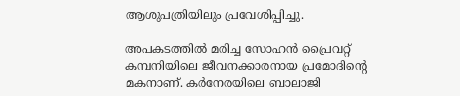ആശുപത്രിയിലും പ്രവേശിപ്പിച്ചു.

അപകടത്തില്‍ മരിച്ച സോഹന്‍ പ്രൈവറ്റ് കമ്പനിയിലെ ജീവനക്കാരനായ പ്രമോദിന്‍റെ മകനാണ്. കര്‍നേരയിലെ ബാലാജി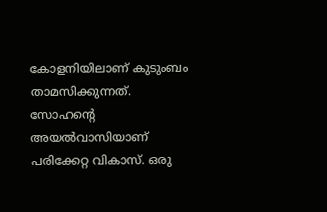കോളനിയിലാണ് കുടുംബം താമസിക്കുന്നത്. സോഹന്‍റെ അയല്‍വാസിയാണ് പരിക്കേറ്റ വികാസ്. ഒരു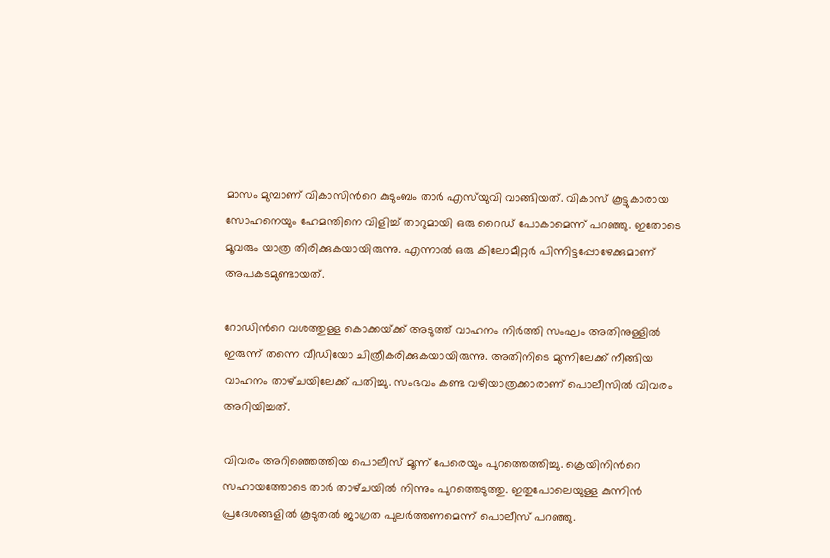മാസം മുമ്പാണ് വികാസിന്‍റെ കുടുംബം താര്‍ എസ്‌യുവി വാങ്ങിയത്. വികാസ് കൂട്ടുകാരായ സോഹനെയും ഹേമന്തിനെ വിളിച്ച് താറുമായി ഒരു റൈഡ് പോകാമെന്ന് പറഞ്ഞു. ഇതോടെ മൂവരും യാത്ര തിരിക്കുകയായിരുന്നു. എന്നാല്‍ ഒരു കിലോമീറ്റര്‍ പിന്നിട്ടപ്പോഴേക്കുമാണ് അപകടമുണ്ടായത്.

റോഡിന്‍റെ വശത്തുള്ള കൊക്കയ്‌ക്ക് അടുത്ത് വാഹനം നിര്‍ത്തി സംഘം അതിനുള്ളില്‍ ഇരുന്ന് തന്നെ വീഡിയോ ചിത്രീകരിക്കുകയായിരുന്നു. അതിനിടെ മുന്നിലേക്ക് നീങ്ങിയ വാഹനം താഴ്‌ചയിലേക്ക് പതിച്ചു. സംഭവം കണ്ട വഴിയാത്രക്കാരാണ് പൊലീസില്‍ വിവരം അറിയിച്ചത്.

വിവരം അറിഞ്ഞെത്തിയ പൊലീസ് മൂന്ന് പേരെയും പുറത്തെത്തിച്ചു. ക്രെയിനിന്‍റെ സഹായത്തോടെ താര്‍ താഴ്‌ചയില്‍ നിന്നും പുറത്തെടുത്തു. ഇതുപോലെയുള്ള കുന്നിന്‍ പ്രദേശങ്ങളില്‍ കൂടുതല്‍ ജാഗ്രത പുലര്‍ത്തണമെന്ന് പൊലീസ് പറഞ്ഞു.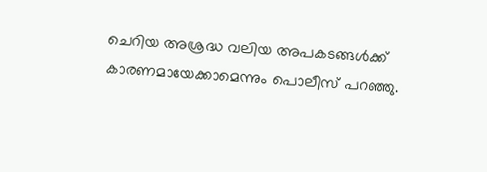ചെറിയ അശ്രദ്ധ വലിയ അപകടങ്ങള്‍ക്ക് കാരണമായേക്കാമെന്നും പൊലീസ് പറഞ്ഞു.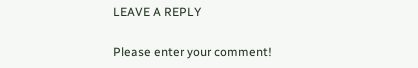LEAVE A REPLY

Please enter your comment!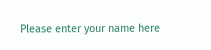Please enter your name here